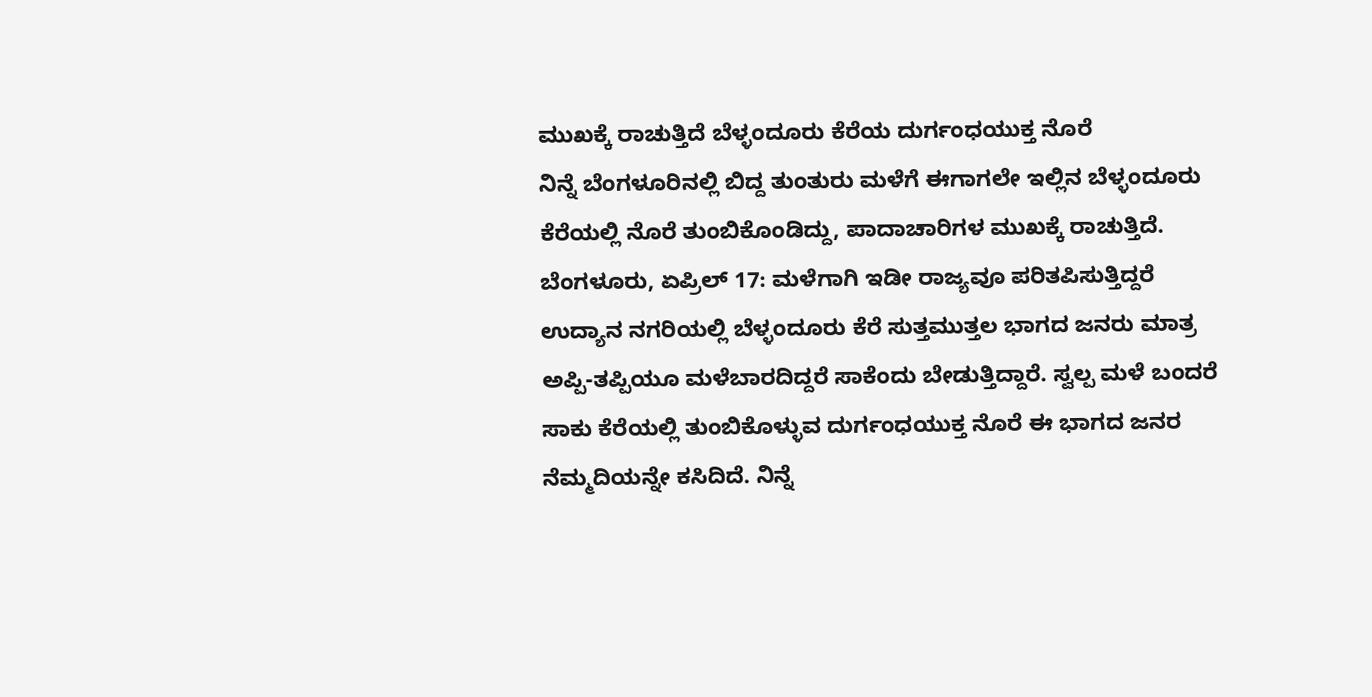ಮುಖಕ್ಕೆ ರಾಚುತ್ತಿದೆ ಬೆಳ್ಳಂದೂರು ಕೆರೆಯ ದುರ್ಗಂಧಯುಕ್ತ ನೊರೆ
ನಿನ್ನೆ ಬೆಂಗಳೂರಿನಲ್ಲಿ ಬಿದ್ದ ತುಂತುರು ಮಳೆಗೆ ಈಗಾಗಲೇ ಇಲ್ಲಿನ ಬೆಳ್ಳಂದೂರು ಕೆರೆಯಲ್ಲಿ ನೊರೆ ತುಂಬಿಕೊಂಡಿದ್ದು, ಪಾದಾಚಾರಿಗಳ ಮುಖಕ್ಕೆ ರಾಚುತ್ತಿದೆ.
ಬೆಂಗಳೂರು, ಏಪ್ರಿಲ್ 17: ಮಳೆಗಾಗಿ ಇಡೀ ರಾಜ್ಯವೂ ಪರಿತಪಿಸುತ್ತಿದ್ದರೆ ಉದ್ಯಾನ ನಗರಿಯಲ್ಲಿ ಬೆಳ್ಳಂದೂರು ಕೆರೆ ಸುತ್ತಮುತ್ತಲ ಭಾಗದ ಜನರು ಮಾತ್ರ ಅಪ್ಪಿ-ತಪ್ಪಿಯೂ ಮಳೆಬಾರದಿದ್ದರೆ ಸಾಕೆಂದು ಬೇಡುತ್ತಿದ್ದಾರೆ. ಸ್ವಲ್ಪ ಮಳೆ ಬಂದರೆ ಸಾಕು ಕೆರೆಯಲ್ಲಿ ತುಂಬಿಕೊಳ್ಳುವ ದುರ್ಗಂಧಯುಕ್ತ ನೊರೆ ಈ ಭಾಗದ ಜನರ ನೆಮ್ಮದಿಯನ್ನೇ ಕಸಿದಿದೆ. ನಿನ್ನೆ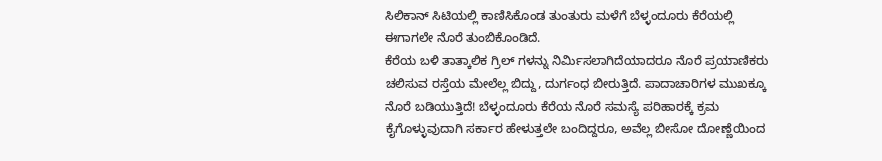ಸಿಲಿಕಾನ್ ಸಿಟಿಯಲ್ಲಿ ಕಾಣಿಸಿಕೊಂಡ ತುಂತುರು ಮಳೆಗೆ ಬೆಳ್ಳಂದೂರು ಕೆರೆಯಲ್ಲಿ ಈಗಾಗಲೇ ನೊರೆ ತುಂಬಿಕೊಂಡಿದೆ.
ಕೆರೆಯ ಬಳಿ ತಾತ್ಕಾಲಿಕ ಗ್ರಿಲ್ ಗಳನ್ನು ನಿರ್ಮಿಸಲಾಗಿದೆಯಾದರೂ ನೊರೆ ಪ್ರಯಾಣಿಕರು ಚಲಿಸುವ ರಸ್ತೆಯ ಮೇಲೆಲ್ಲ ಬಿದ್ದು, ದುರ್ಗಂಧ ಬೀರುತ್ತಿದೆ. ಪಾದಾಚಾರಿಗಳ ಮುಖಕ್ಕೂ ನೊರೆ ಬಡಿಯುತ್ತಿದೆ! ಬೆಳ್ಳಂದೂರು ಕೆರೆಯ ನೊರೆ ಸಮಸ್ಯೆ ಪರಿಹಾರಕ್ಕೆ ಕ್ರಮ ಕೈಗೊಳ್ಳುವುದಾಗಿ ಸರ್ಕಾರ ಹೇಳುತ್ತಲೇ ಬಂದಿದ್ದರೂ, ಅವೆಲ್ಲ ಬೀಸೋ ದೋಣ್ಣೆಯಿಂದ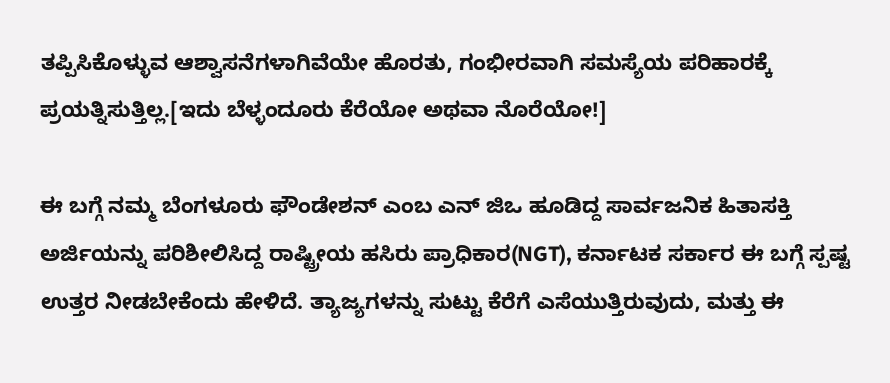ತಪ್ಪಿಸಿಕೊಳ್ಳುವ ಆಶ್ವಾಸನೆಗಳಾಗಿವೆಯೇ ಹೊರತು, ಗಂಭೀರವಾಗಿ ಸಮಸ್ಯೆಯ ಪರಿಹಾರಕ್ಕೆ ಪ್ರಯತ್ನಿಸುತ್ತಿಲ್ಲ.[ಇದು ಬೆಳ್ಳಂದೂರು ಕೆರೆಯೋ ಅಥವಾ ನೊರೆಯೋ!]

ಈ ಬಗ್ಗೆ ನಮ್ಮ ಬೆಂಗಳೂರು ಫೌಂಡೇಶನ್ ಎಂಬ ಎನ್ ಜಿಒ ಹೂಡಿದ್ದ ಸಾರ್ವಜನಿಕ ಹಿತಾಸಕ್ತಿ ಅರ್ಜಿಯನ್ನು ಪರಿಶೀಲಿಸಿದ್ದ ರಾಷ್ಟ್ರೀಯ ಹಸಿರು ಪ್ರಾಧಿಕಾರ(NGT), ಕರ್ನಾಟಕ ಸರ್ಕಾರ ಈ ಬಗ್ಗೆ ಸ್ಪಷ್ಟ ಉತ್ತರ ನೀಡಬೇಕೆಂದು ಹೇಳಿದೆ. ತ್ಯಾಜ್ಯಗಳನ್ನು ಸುಟ್ಟು ಕೆರೆಗೆ ಎಸೆಯುತ್ತಿರುವುದು, ಮತ್ತು ಈ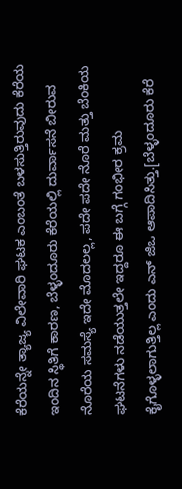ಕೆರೆಯನ್ನೇ ತ್ಯಾಜ್ಯ ವಿಲೇವಾರಿ ಘಟಕ ಎಂಬಂತೆ ಬಳಸುತ್ತಿರುವುದು ಕೆರೆಯ ಇಂದಿನ ಸ್ಥಿತಿಗೆ ಕಾರಣ, ಬೆಳ್ಳಂದೂರು ಕೆರೆಯಲ್ಲಿ ದುರ್ವಾಸನೆ ಬೀರುವ ನೊರೆಯ ಸಮಸ್ಯೆ ಇದೇ ಮೊದಲಲ್ಲ, ಪದೇ ಪದೇ ನೊರೆ ಮತ್ತು ಬೆಂಕಿಯ ಘಟನೆಗಳು ನಡೆಯುತ್ತಲೇ ಇದ್ದರೂ ಈ ಬಗ್ಗೆ ಗಂಭೀರ ಕ್ರಮ ಕೈಗೊಳ್ಳಲಾಗುತ್ತಿಲ್ಲ ಎಂದು ಎನ್ ಜಿಒ ಆಪಾದಿಸಿತ್ತು.[ಬೆಳ್ಳಂದೂರು ಕೆರೆ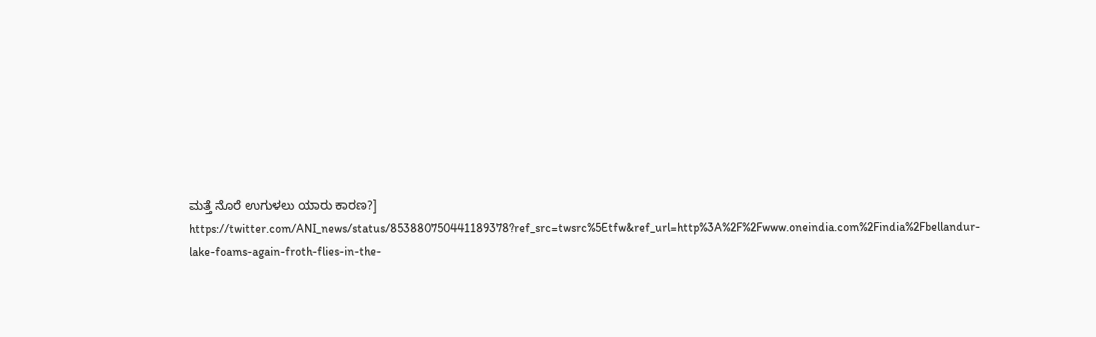ಮತ್ತೆ ನೊರೆ ಉಗುಳಲು ಯಾರು ಕಾರಣ?]
https://twitter.com/ANI_news/status/853880750441189378?ref_src=twsrc%5Etfw&ref_url=http%3A%2F%2Fwww.oneindia.com%2Findia%2Fbellandur-lake-foams-again-froth-flies-in-the-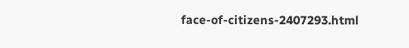face-of-citizens-2407293.html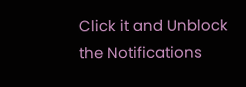Click it and Unblock the Notifications